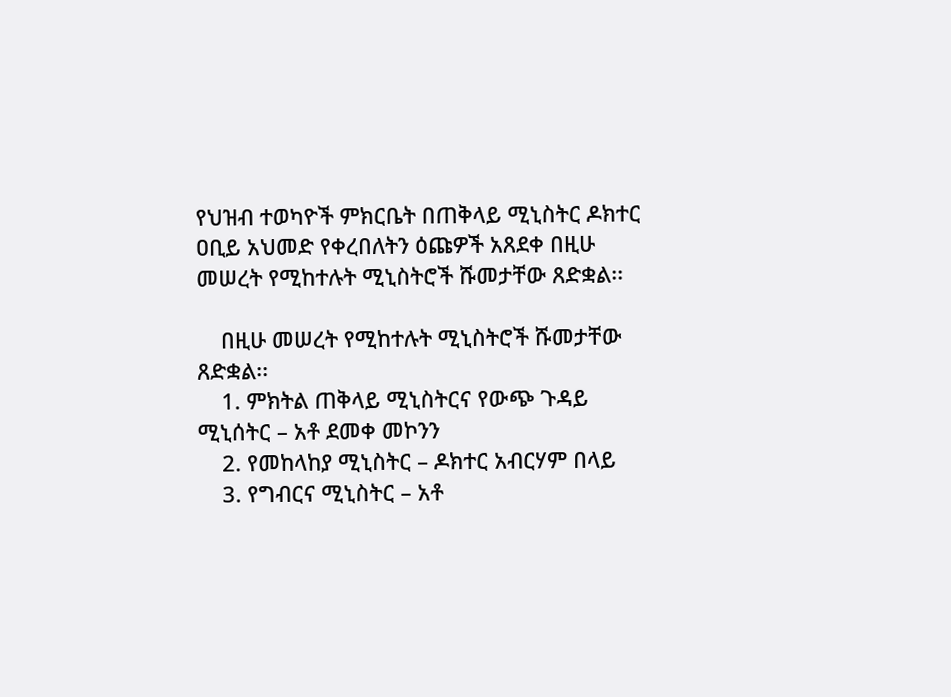የህዝብ ተወካዮች ምክርቤት በጠቅላይ ሚኒስትር ዶክተር ዐቢይ አህመድ የቀረበለትን ዕጩዎች አጸደቀ በዚሁ መሠረት የሚከተሉት ሚኒስትሮች ሹመታቸው ጸድቋል፡፡

    በዚሁ መሠረት የሚከተሉት ሚኒስትሮች ሹመታቸው ጸድቋል፡፡
    1. ምክትል ጠቅላይ ሚኒስትርና የውጭ ጉዳይ ሚኒሰትር – አቶ ደመቀ መኮንን
    2. የመከላከያ ሚኒስትር – ዶክተር አብርሃም በላይ
    3. የግብርና ሚኒስትር – አቶ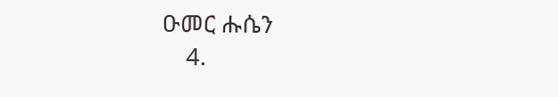ዑመር ሑሴን
    4.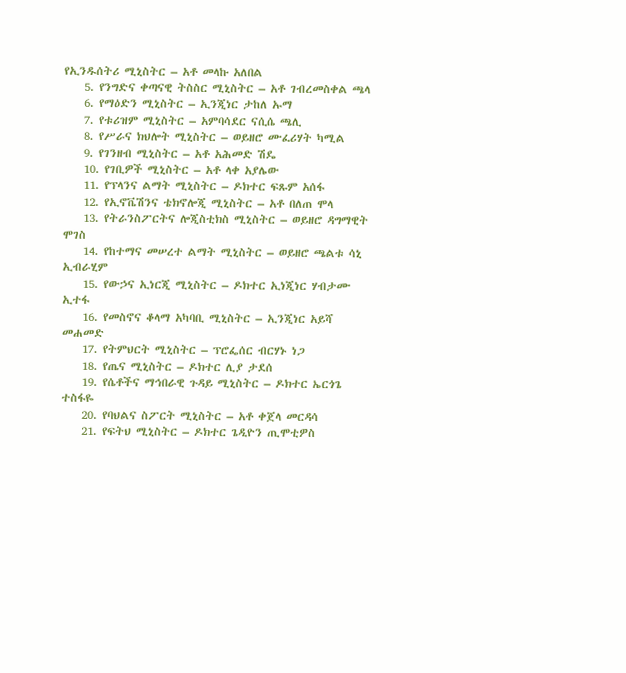የኢንዱሰትሪ ሚኒስትር – አቶ መላኩ አለበል
    5. የንግድና ቀጣናዊ ትስስር ሚኒስትር – አቶ ገብረመስቀል ጫላ
    6. የማዕድን ሚኒስትር – ኢንጂነር ታከለ ኡማ
    7. የቱሪዝም ሚኒስትር – አምባሳደር ናሲሴ ጫሊ
    8. የሥራና ክህሎት ሚኒስትር – ወይዘሮ ሙፈሪሃት ካሚል
    9. የገንዘብ ሚኒስትር – አቶ አሕመድ ሽዴ
    10. የገቢዎች ሚኒስትር – አቶ ላቀ አያሌው
    11. የፕላንና ልማት ሚኒስትር – ዶክተር ፍጹም አሰፋ
    12. የኢኖቬሽንና ቴክኖሎጂ ሚኒስትር – አቶ በለጠ ሞላ
    13. የትራንስፖርትና ሎጂስቲክስ ሚኒስትር – ወይዘሮ ዳግማዊት ሞገስ
    14. የከተማና መሠረተ ልማት ሚኒስትር – ወይዘሮ ጫልቱ ሳኒ ኢብራሂም
    15. የውኃና ኢነርጂ ሚኒስትር – ዶክተር ኢነጂነር ሃብታሙ ኢተፋ
    16. የመስኖና ቆላማ አካባቢ ሚኒስትር – ኢንጂነር አይሻ መሐመድ
    17. የትምህርት ሚኒስትር – ፕሮፌሰር ብርሃኑ ነጋ
    18. የጤና ሚኒስትር – ዶክተር ሊያ ታደሰ
    19. የሴቶችና ማኅበራዊ ጉዳይ ሚኒስትር – ዶክተር ኤርጎጌ ተስፋዬ
    20. የባህልና ስፖርት ሚኒስትር – አቶ ቀጀላ መርዳሳ
    21. የፍትህ ሚኒስትር – ዶክተር ጌዲዮን ጢሞቲዎስ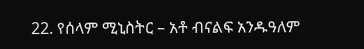22. የሰላም ሚኒስትር – አቶ ብናልፍ አንዱዓለም